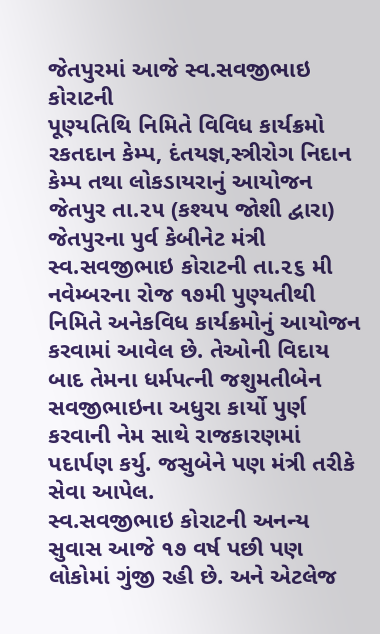જેતપુરમાં આજે સ્વ.સવજીભાઇ કોરાટની
પૂણ્યતિથિ નિમિતે વિવિધ કાર્યક્રમો
રકતદાન કેમ્પ, દંતયજ્ઞ,સ્ત્રીરોગ નિદાન કેમ્પ તથા લોકડાયરાનું આયોજન
જેતપુર તા.૨૫ (કશ્યપ જોશી દ્વારા)
જેતપુરના પુર્વ કેબીનેટ મંત્રી સ્વ.સવજીભાઇ કોરાટની તા.૨૬ મી નવેમ્બરના રોજ ૧૭મી પુણ્યતીથી નિમિતે અનેકવિધ કાર્યક્રમોનું આયોજન કરવામાં આવેલ છે. તેઓની વિદાય બાદ તેમના ધર્મપત્ની જશુમતીબેન સવજીભાઇના અધુરા કાર્યો પુર્ણ કરવાની નેમ સાથે રાજકારણમાં પદાર્પણ કર્યુ. જસુબેને પણ મંત્રી તરીકે સેવા આપેલ.
સ્વ.સવજીભાઇ કોરાટની અનન્ય સુવાસ આજે ૧૭ વર્ષ પછી પણ લોકોમાં ગુંજી રહી છે. અને એટલેજ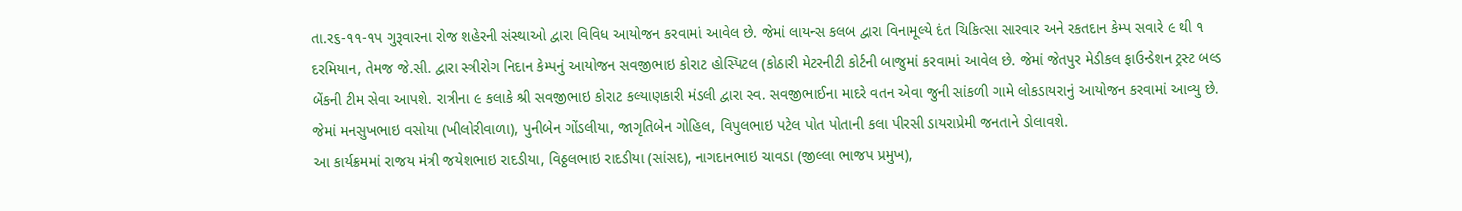તા.ર૬-૧૧-૧પ ગુરૂવારના રોજ શહેરની સંસ્થાઓ દ્વારા વિવિધ આયોજન કરવામાં આવેલ છે. જેમાં લાયન્સ કલબ દ્વારા વિનામૂલ્યે દંત ચિકિત્સા સારવાર અને રકતદાન કેમ્પ સવારે ૯ થી ૧ દરમિયાન, તેમજ જે.સી. દ્વારા સ્ત્રીરોગ નિદાન કેમ્પનું આયોજન સવજીભાઇ કોરાટ હોસ્પિટલ (કોઠારી મેટરનીટી કોર્ટની બાજુમાં કરવામાં આવેલ છે. જેમાં જેતપુર મેડીકલ ફાઉન્ડેશન ટ્રસ્ટ બલ્ડ બેંકની ટીમ સેવા આપશે. રાત્રીના ૯ કલાકે શ્રી સવજીભાઇ કોરાટ કલ્યાણકારી મંડલી દ્વારા સ્વ. સવજીભાઈના માદરે વતન એવા જુની સાંકળી ગામે લોકડાયરાનું આયોજન કરવામાં આવ્યુ છે. જેમાં મનસુખભાઇ વસોયા (ખીલોરીવાળા), પુનીબેન ગોંડલીયા, જાગૃતિબેન ગોહિલ, વિપુલભાઇ પટેલ પોત પોતાની કલા પીરસી ડાયરાપ્રેમી જનતાને ડોલાવશે.
આ કાર્યક્રમમાં રાજય મંત્રી જયેશભાઇ રાદડીયા, વિઠ્ઠલભાઇ રાદડીયા (સાંસદ), નાગદાનભાઇ ચાવડા (જીલ્લા ભાજપ પ્રમુખ),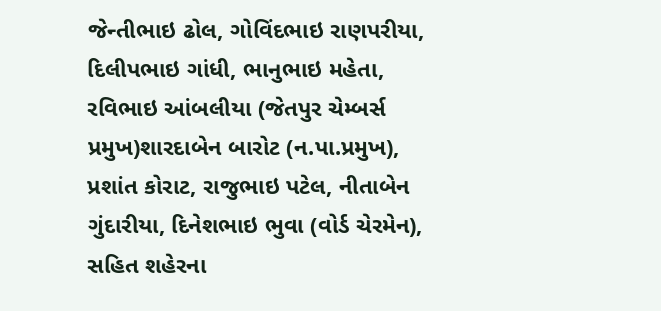જેન્તીભાઇ ઢોલ, ગોવિંદભાઇ રાણપરીયા, દિલીપભાઇ ગાંધી, ભાનુભાઇ મહેતા, રવિભાઇ આંબલીયા (જેતપુર ચેમ્બર્સ પ્રમુખ)શારદાબેન બારોટ (ન.પા.પ્રમુખ), પ્રશાંત કોરાટ, રાજુભાઇ પટેલ, નીતાબેન ગુંદારીયા, દિનેશભાઇ ભુવા (વોર્ડ ચેરમેન), સહિત શહેરના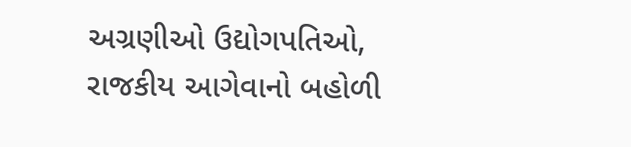અગ્રણીઓ ઉદ્યોગપતિઓ, રાજકીય આગેવાનો બહોળી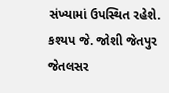સંખ્યામાં ઉપસ્થિત રહેશે.
કશ્યપ જે. જોશી જેતપુર જેતલસર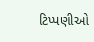ટિપ્પણીઓ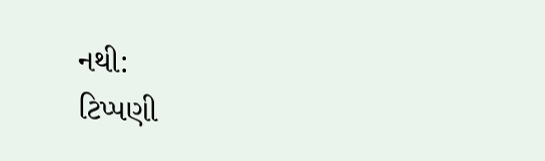નથી:
ટિપ્પણી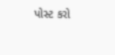પોસ્ટ કરો